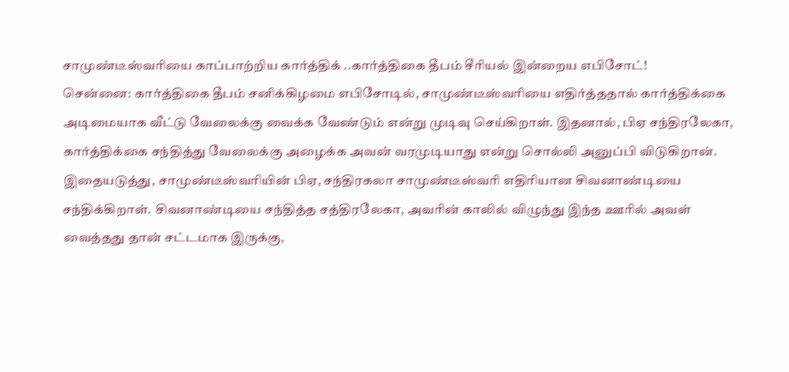சாமுண்டீஸ்வரியை காப்பாற்றிய கார்த்திக் ..கார்த்திகை தீபம் சீரியல் இன்றைய எபிசோட்!
சென்னை: கார்த்திகை தீபம் சனிக்கிழமை எபிசோடில், சாமுண்டீஸ்வரியை எதிர்த்ததால் கார்த்திக்கை அடிமையாக வீட்டு வேலைக்கு வைக்க வேண்டும் என்று முடிவு செய்கிறாள். இதனால், பிஏ சந்திரலேகா, கார்த்திக்கை சந்தித்து வேலைக்கு அழைக்க அவன் வரமுடியாது என்று சொல்லி அனுப்பி விடுகிறான்.
இதையடுத்து, சாமுண்டீஸ்வரியின் பிஏ, சந்திரகலா சாமுண்டீஸ்வரி எதிரியான சிவனாண்டியை சந்திக்கிறாள். சிவனாண்டியை சந்தித்த சத்திரலேகா, அவரின் காலில் விழுந்து இந்த ஊரில் அவள் வைத்தது தான் சட்டமாக இருக்கு,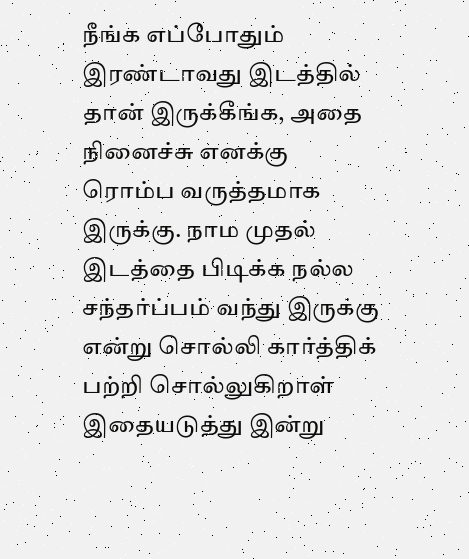நீங்க எப்போதும் இரண்டாவது இடத்தில் தான் இருக்கீங்க, அதை நினைச்சு எனக்கு ரொம்ப வருத்தமாக இருக்கு. நாம முதல் இடத்தை பிடிக்க நல்ல சந்தர்ப்பம் வந்து இருக்கு என்று சொல்லி கார்த்திக் பற்றி சொல்லுகிறாள் இதையடுத்து இன்று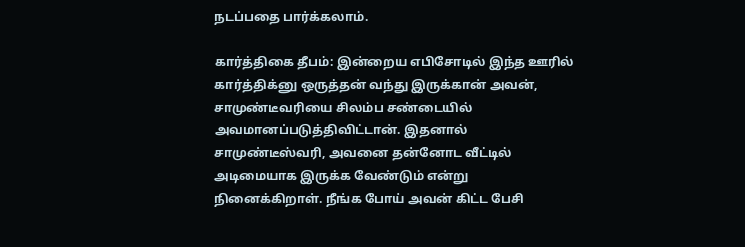நடப்பதை பார்க்கலாம்.

கார்த்திகை தீபம்: இன்றைய எபிசோடில் இந்த ஊரில் கார்த்திக்னு ஒருத்தன் வந்து இருக்கான் அவன், சாமுண்டீவரியை சிலம்ப சண்டையில் அவமானப்படுத்திவிட்டான். இதனால் சாமுண்டீஸ்வரி, அவனை தன்னோட வீட்டில் அடிமையாக இருக்க வேண்டும் என்று நினைக்கிறாள். நீங்க போய் அவன் கிட்ட பேசி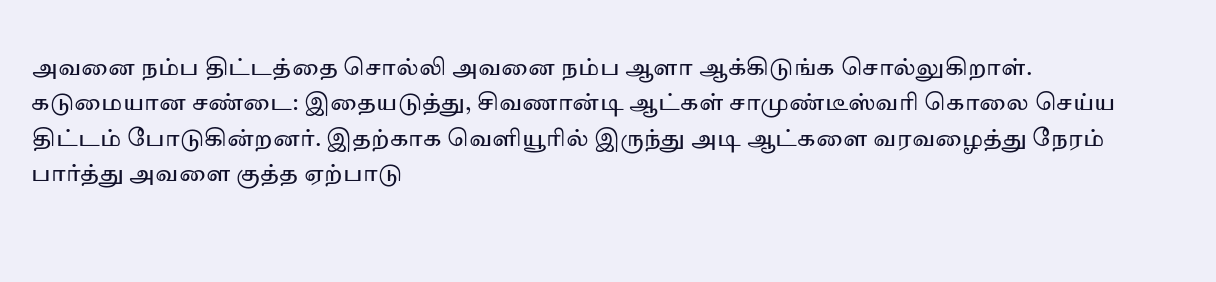அவனை நம்ப திட்டத்தை சொல்லி அவனை நம்ப ஆளா ஆக்கிடுங்க சொல்லுகிறாள்.
கடுமையான சண்டை: இதையடுத்து, சிவணான்டி ஆட்கள் சாமுண்டீஸ்வரி கொலை செய்ய திட்டம் போடுகின்றனர். இதற்காக வெளியூரில் இருந்து அடி ஆட்களை வரவழைத்து நேரம் பார்த்து அவளை குத்த ஏற்பாடு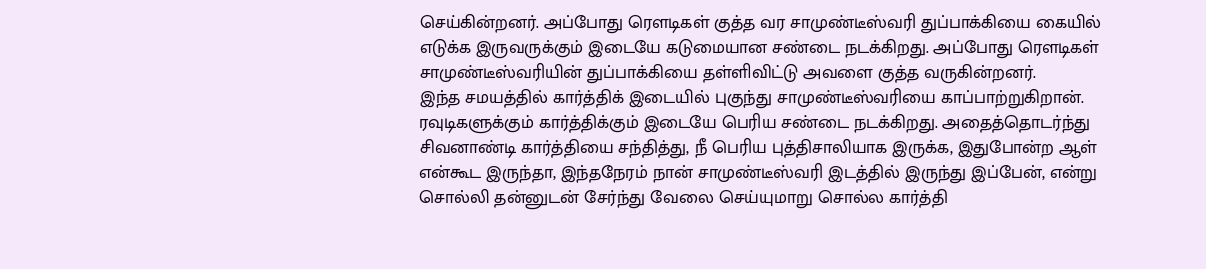செய்கின்றனர். அப்போது ரௌடிகள் குத்த வர சாமுண்டீஸ்வரி துப்பாக்கியை கையில் எடுக்க இருவருக்கும் இடையே கடுமையான சண்டை நடக்கிறது. அப்போது ரௌடிகள் சாமுண்டீஸ்வரியின் துப்பாக்கியை தள்ளிவிட்டு அவளை குத்த வருகின்றனர்.
இந்த சமயத்தில் கார்த்திக் இடையில் புகுந்து சாமுண்டீஸ்வரியை காப்பாற்றுகிறான். ரவுடிகளுக்கும் கார்த்திக்கும் இடையே பெரிய சண்டை நடக்கிறது. அதைத்தொடர்ந்து சிவனாண்டி கார்த்தியை சந்தித்து, நீ பெரிய புத்திசாலியாக இருக்க, இதுபோன்ற ஆள் என்கூட இருந்தா, இந்தநேரம் நான் சாமுண்டீஸ்வரி இடத்தில் இருந்து இப்பேன், என்று சொல்லி தன்னுடன் சேர்ந்து வேலை செய்யுமாறு சொல்ல கார்த்தி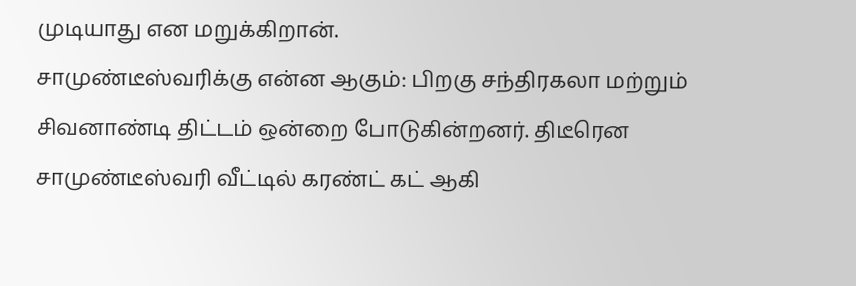முடியாது என மறுக்கிறான்.
சாமுண்டீஸ்வரிக்கு என்ன ஆகும்: பிறகு சந்திரகலா மற்றும் சிவனாண்டி திட்டம் ஒன்றை போடுகின்றனர். திடீரென சாமுண்டீஸ்வரி வீட்டில் கரண்ட் கட் ஆகி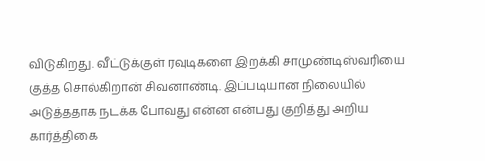விடுகிறது. வீட்டுக்குள் ரவுடிகளை இறக்கி சாமுண்டிஸ்வரியை குத்த சொல்கிறான் சிவனாண்டி. இப்படியான நிலையில் அடுத்ததாக நடக்க போவது என்ன என்பது குறித்து அறிய கார்த்திகை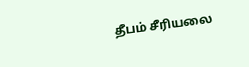தீபம் சீரியலை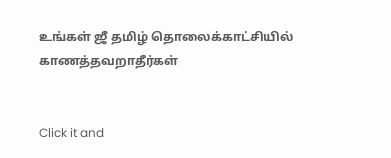உங்கள் ஜீ தமிழ் தொலைக்காட்சியில் காணத்தவறாதீர்கள்


Click it and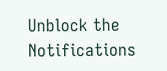Unblock the Notifications